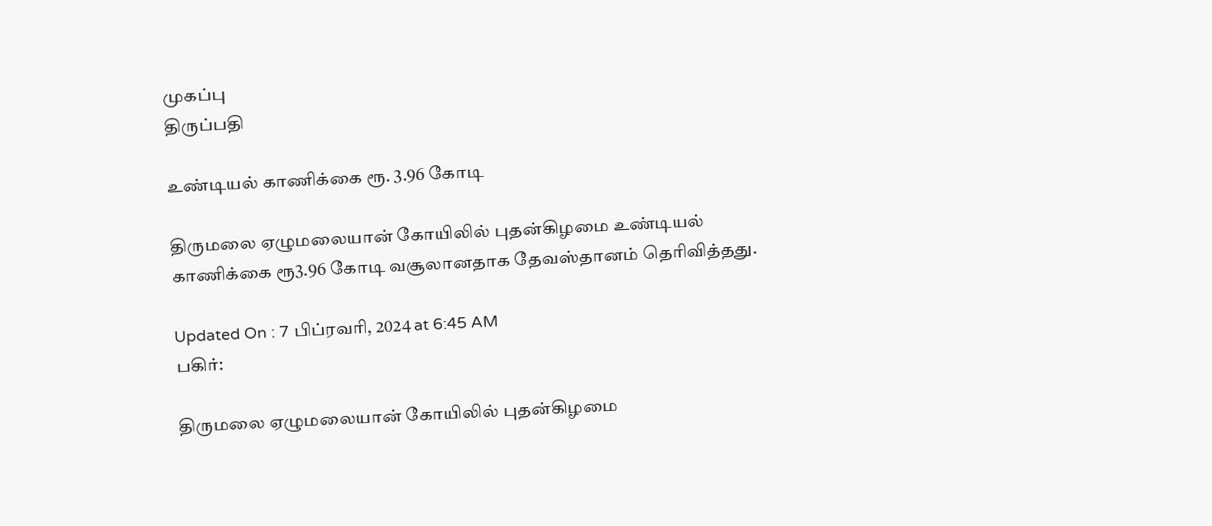முகப்பு
திருப்பதி

உண்டியல் காணிக்கை ரூ. 3.96 கோடி

திருமலை ஏழுமலையான் கோயிலில் புதன்கிழமை உண்டியல் காணிக்கை ரூ3.96 கோடி வசூலானதாக தேவஸ்தானம் தெரிவித்தது.

Updated On : 7 பிப்ரவரி, 2024 at 6:45 AM
பகிர்:

திருமலை ஏழுமலையான் கோயிலில் புதன்கிழமை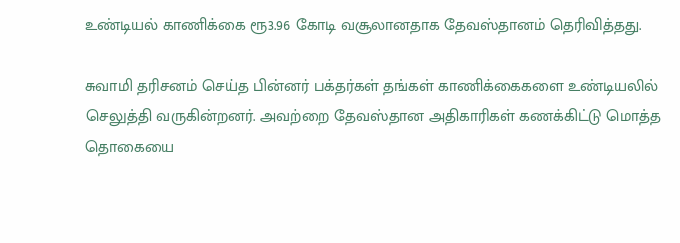உண்டியல் காணிக்கை ரூ3.96 கோடி வசூலானதாக தேவஸ்தானம் தெரிவித்தது.

சுவாமி தரிசனம் செய்த பின்னர் பக்தர்கள் தங்கள் காணிக்கைகளை உண்டியலில் செலுத்தி வருகின்றனர். அவற்றை தேவஸ்தான அதிகாரிகள் கணக்கிட்டு மொத்த தொகையை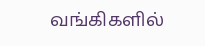வங்கிகளில்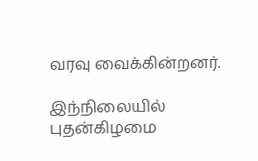வரவு வைக்கின்றனர்.

இந்நிலையில் புதன்கிழமை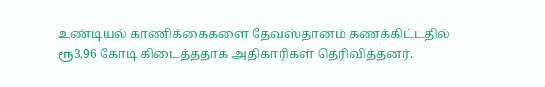உண்டியல் காணிக்கைகளை தேவஸ்தானம் கணக்கிட்டதில் ரூ3.96 கோடி கிடைத்ததாக அதிகாரிகள் தெரிவித்தனர்.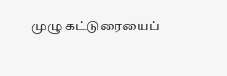முழு கட்டுரையைப்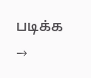படிக்க →